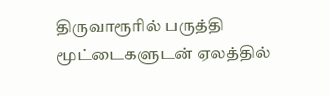திருவாரூரில் பருத்தி மூட்டைகளுடன் ஏலத்தில்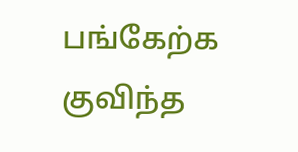பங்கேற்க குவிந்த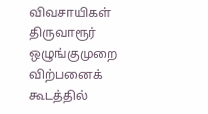விவசாயிகள்
திருவாரூர் ஒழுங்குமுறை விற்பனைக் கூடத்தில்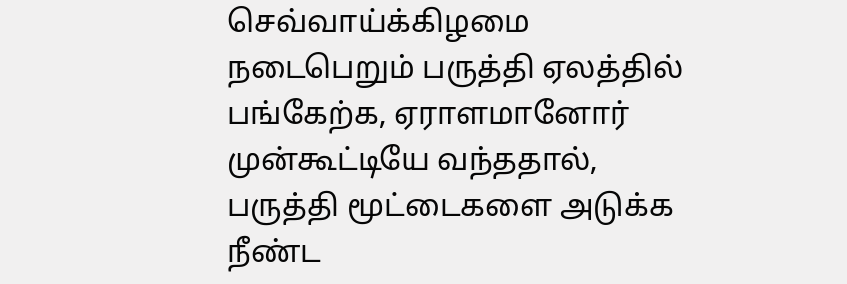செவ்வாய்க்கிழமை நடைபெறும் பருத்தி ஏலத்தில் பங்கேற்க, ஏராளமானோர் முன்கூட்டியே வந்ததால், பருத்தி மூட்டைகளை அடுக்க நீண்ட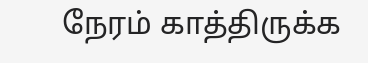நேரம் காத்திருக்க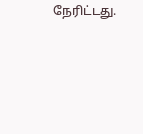நேரிட்டது.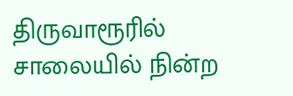திருவாரூரில் சாலையில் நின்ற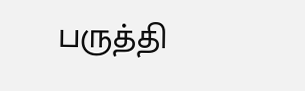பருத்தி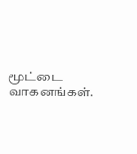மூட்டை வாகனங்கள்.